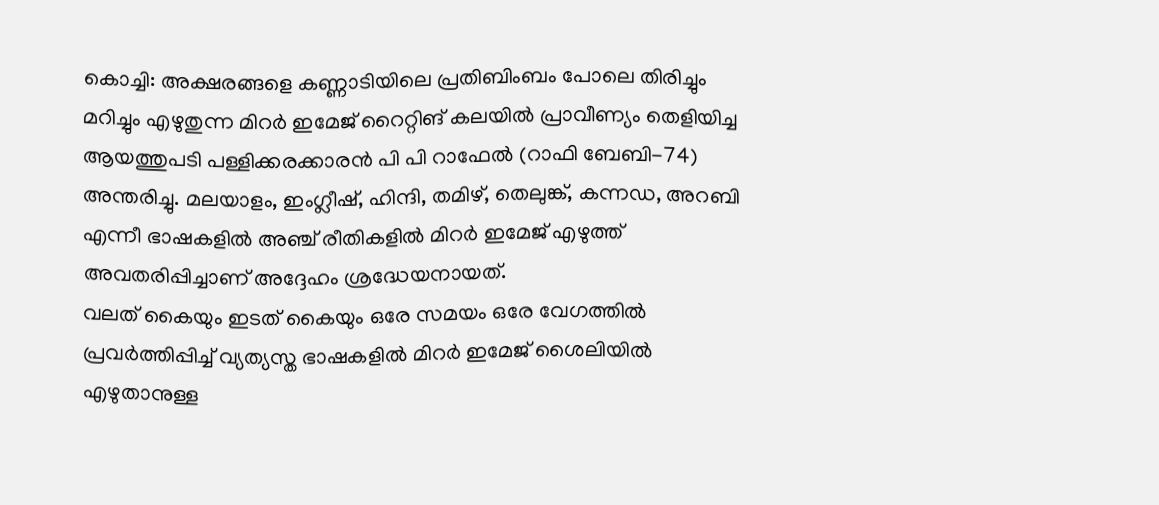കൊച്ചി: അക്ഷരങ്ങളെ കണ്ണാടിയിലെ പ്രതിബിംബം പോലെ തിരിച്ചും മറിച്ചും എഴുതുന്ന മിറർ ഇമേജ് റൈറ്റിങ് കലയിൽ പ്രാവീണ്യം തെളിയിച്ച ആയത്തുപടി പള്ളിക്കരക്കാരൻ പി പി റാഫേൽ (റാഫി ബേബി-74) അന്തരിച്ചു. മലയാളം, ഇംഗ്ലീഷ്, ഹിന്ദി, തമിഴ്, തെലുങ്ക്, കന്നഡ, അറബി എന്നീ ഭാഷകളിൽ അഞ്ച് രീതികളിൽ മിറർ ഇമേജ് എഴുത്ത് അവതരിപ്പിച്ചാണ് അദ്ദേഹം ശ്രദ്ധേയനായത്.
വലത് കൈയും ഇടത് കൈയും ഒരേ സമയം ഒരേ വേഗത്തിൽ പ്രവർത്തിപ്പിച്ച് വ്യത്യസ്ത ഭാഷകളിൽ മിറർ ഇമേജ് ശൈലിയിൽ എഴുതാനുള്ള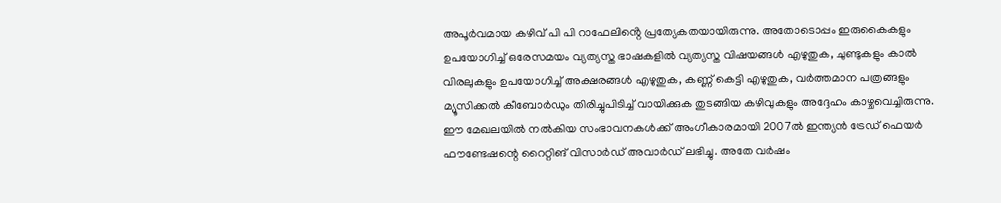അപൂർവമായ കഴിവ് പി പി റാഫേലിൻ്റെ പ്രത്യേകതയായിരുന്നു. അതോടൊപ്പം ഇരുകൈകളും ഉപയോഗിച്ച് ഒരേസമയം വ്യത്യസ്ത ഭാഷകളിൽ വ്യത്യസ്ത വിഷയങ്ങൾ എഴുതുക, ചുണ്ടുകളും കാൽ വിരലുകളും ഉപയോഗിച്ച് അക്ഷരങ്ങൾ എഴുതുക, കണ്ണ് കെട്ടി എഴുതുക, വർത്തമാന പത്രങ്ങളും മ്യൂസിക്കൽ കീബോർഡും തിരിച്ചുപിടിച്ച് വായിക്കുക തുടങ്ങിയ കഴിവുകളും അദ്ദേഹം കാഴ്ചവെച്ചിരുന്നു.
ഈ മേഖലയിൽ നൽകിയ സംഭാവനകൾക്ക് അംഗീകാരമായി 2007ൽ ഇന്ത്യൻ ട്രേഡ് ഫെയർ ഫൗണ്ടേഷന്റെ റൈറ്റിങ് വിസാർഡ് അവാർഡ് ലഭിച്ചു. അതേ വർഷം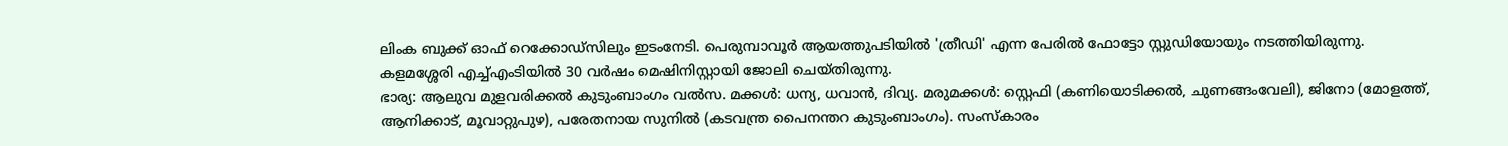ലിംക ബുക്ക് ഓഫ് റെക്കോഡ്സിലും ഇടംനേടി. പെരുമ്പാവൂർ ആയത്തുപടിയിൽ 'ത്രീഡി' എന്ന പേരിൽ ഫോട്ടോ സ്റ്റുഡിയോയും നടത്തിയിരുന്നു. കളമശ്ശേരി എച്ച്എംടിയിൽ 30 വർഷം മെഷിനിസ്റ്റായി ജോലി ചെയ്തിരുന്നു.
ഭാര്യ: ആലുവ മുളവരിക്കൽ കുടുംബാംഗം വൽസ. മക്കൾ: ധന്യ, ധവാൻ, ദിവ്യ. മരുമക്കൾ: സ്റ്റെഫി (കണിയൊടിക്കൽ, ചുണങ്ങംവേലി), ജിനോ (മോളത്ത്, ആനിക്കാട്, മൂവാറ്റുപുഴ), പരേതനായ സുനിൽ (കടവന്ത്ര പൈനന്തറ കുടുംബാംഗം). സംസ്കാരം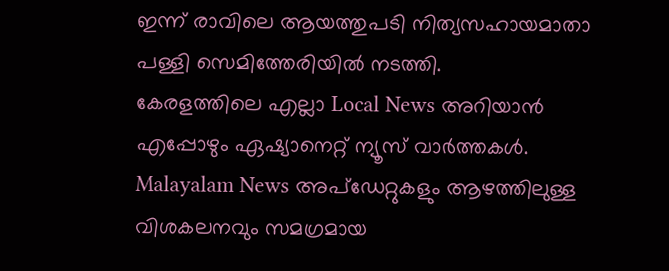ഇന്ന് രാവിലെ ആയത്തുപടി നിത്യസഹായമാതാ പള്ളി സെമിത്തേരിയിൽ നടത്തി.
കേരളത്തിലെ എല്ലാ Local News അറിയാൻ എപ്പോഴും ഏഷ്യാനെറ്റ് ന്യൂസ് വാർത്തകൾ. Malayalam News അപ്ഡേറ്റുകളും ആഴത്തിലുള്ള വിശകലനവും സമഗ്രമായ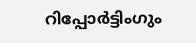റിപ്പോർട്ടിംഗും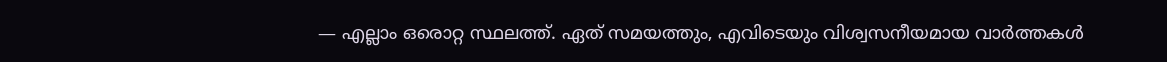— എല്ലാം ഒരൊറ്റ സ്ഥലത്ത്. ഏത് സമയത്തും, എവിടെയും വിശ്വസനീയമായ വാർത്തകൾ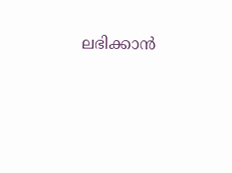ലഭിക്കാൻ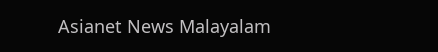Asianet News Malayalam